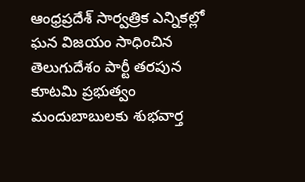ఆంధ్రప్రదేశ్ సార్వత్రిక ఎన్నికల్లో ఘన విజయం సాధించిన తెలుగుదేశం పార్టీ తరపున కూటమి ప్రభుత్వం మందుబాబులకు శుభవార్త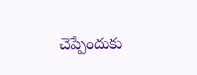చెప్పేందుకు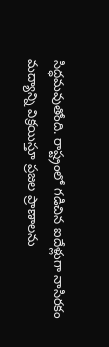సిద్ధమవుతోంది. రాష్ట్రంలో గడిచిన ఐదేళ్లుగా నాసిరకం మద్యాన్ని విక్రయిస్తూ ప్రజల ప్రాణాలను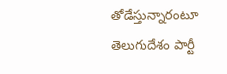తోడేస్తున్నారంటూ తెలుగుదేశం పార్టీ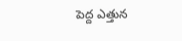పెద్ద ఎత్తున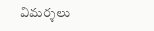విమర్శలు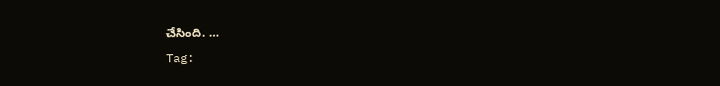చేసింది. …
Tag: